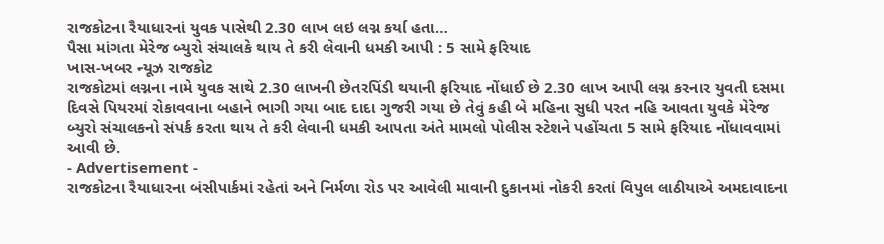રાજકોટના રૈયાધારનાં યુવક પાસેથી 2.30 લાખ લઇ લગ્ન કર્યા હતા…
પૈસા માંગતા મેરેજ બ્યુરો સંચાલકે થાય તે કરી લેવાની ધમકી આપી : 5 સામે ફરિયાદ
ખાસ-ખબર ન્યૂઝ રાજકોટ
રાજકોટમાં લગ્નના નામે યુવક સાથે 2.30 લાખની છેતરપિંડી થયાની ફરિયાદ નોંધાઈ છે 2.30 લાખ આપી લગ્ન કરનાર યુવતી દસમા દિવસે પિયરમાં રોકાવવાના બહાને ભાગી ગયા બાદ દાદા ગુજરી ગયા છે તેવું કહી બે મહિના સુધી પરત નહિ આવતા યુવકે મેરેજ બ્યુરો સંચાલકનો સંપર્ક કરતા થાય તે કરી લેવાની ધમકી આપતા અંતે મામલો પોલીસ સ્ટેશને પહોંચતા 5 સામે ફરિયાદ નોંધાવવામાં આવી છે.
- Advertisement -
રાજકોટના રૈયાધારના બંસીપાર્કમાં રહેતાં અને નિર્મળા રોડ પર આવેલી માવાની દુકાનમાં નોકરી કરતાં વિપુલ લાઠીયાએ અમદાવાદના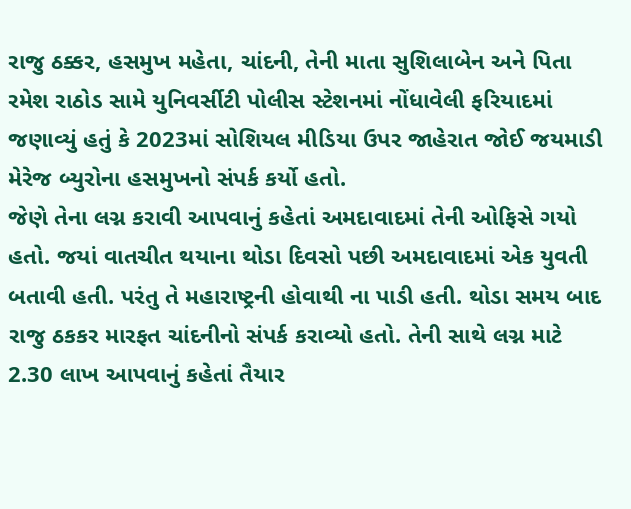રાજુ ઠક્કર, હસમુખ મહેતા, ચાંદની, તેની માતા સુશિલાબેન અને પિતા રમેશ રાઠોડ સામે યુનિવર્સીટી પોલીસ સ્ટેશનમાં નોંધાવેલી ફરિયાદમાં જણાવ્યું હતું કે 2023માં સોશિયલ મીડિયા ઉપર જાહેરાત જોઈ જયમાડી મેરેજ બ્યુરોના હસમુખનો સંપર્ક કર્યો હતો.
જેણે તેના લગ્ન કરાવી આપવાનું કહેતાં અમદાવાદમાં તેની ઓફિસે ગયો હતો. જયાં વાતચીત થયાના થોડા દિવસો પછી અમદાવાદમાં એક યુવતી બતાવી હતી. પરંતુ તે મહારાષ્ટ્રની હોવાથી ના પાડી હતી. થોડા સમય બાદ રાજુ ઠકકર મારફત ચાંદનીનો સંપર્ક કરાવ્યો હતો. તેની સાથે લગ્ન માટે 2.30 લાખ આપવાનું કહેતાં તૈયાર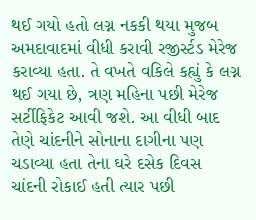થઈ ગયો હતો લગ્ન નકકી થયા મુજબ અમદાવાદમાં વીધી કરાવી રજીર્સ્ટડ મેરેજ કરાવ્યા હતા. તે વખતે વકિલે કહ્યું કે લગ્ન થઈ ગયા છે, ત્રણ મહિના પછી મેરેજ સર્ટીફિકેટ આવી જશે. આ વીધી બાદ તેણે ચાંદનીને સોનાના દાગીના પણ ચડાવ્યા હતા તેના ઘરે દસેક દિવસ ચાંદની રોકાઈ હતી ત્યાર પછી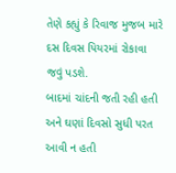તેણે કહ્યું કે રિવાજ મુજબ મારે દસ દિવસ પિયરમાં રોકાવા જવું પડશે.
બાદમાં ચાંદની જતી રહી હતી અને ઘણાં દિવસો સુધી પરત આવી ન હતી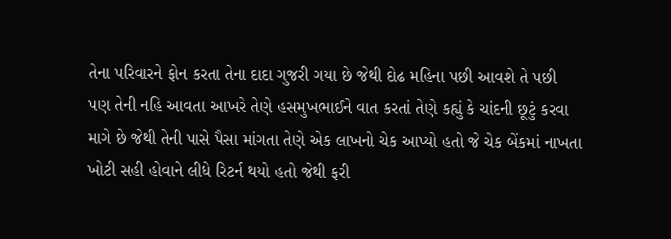તેના પરિવારને ફોન કરતા તેના દાદા ગુજરી ગયા છે જેથી દોઢ મહિના પછી આવશે તે પછી પણ તેની નહિ આવતા આખરે તેણે હસમુખભાઈને વાત કરતાં તેણે કહ્યું કે ચાંદની છૂટું કરવા માગે છે જેથી તેની પાસે પૈસા માંગતા તેણે એક લાખનો ચેક આપ્યો હતો જે ચેક બેંકમાં નાખતા ખોટી સહી હોવાને લીધે રિટર્ન થયો હતો જેથી ફરી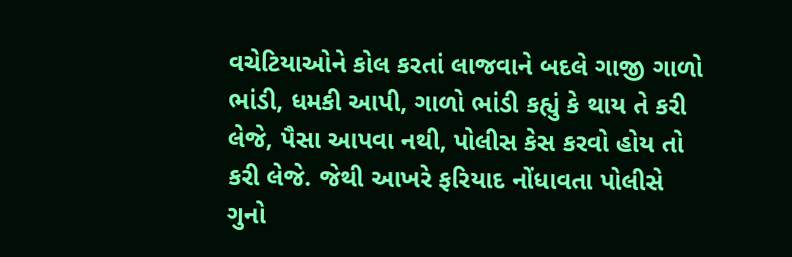વચેટિયાઓને કોલ કરતાં લાજવાને બદલે ગાજી ગાળો ભાંડી, ધમકી આપી, ગાળો ભાંડી કહ્યું કે થાય તે કરી લેજે, પૈસા આપવા નથી, પોલીસ કેસ કરવો હોય તો કરી લેજે. જેથી આખરે ફરિયાદ નોંધાવતા પોલીસે ગુનો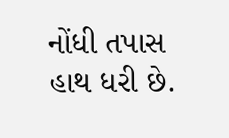નોંધી તપાસ હાથ ધરી છે.